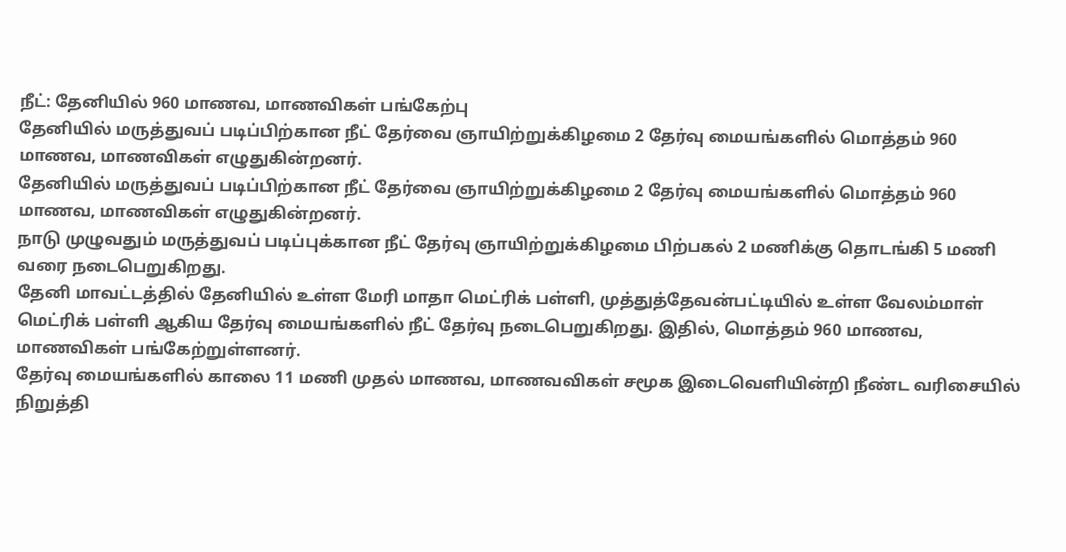நீட்: தேனியில் 960 மாணவ, மாணவிகள் பங்கேற்பு
தேனியில் மருத்துவப் படிப்பிற்கான நீட் தேர்வை ஞாயிற்றுக்கிழமை 2 தேர்வு மையங்களில் மொத்தம் 960 மாணவ, மாணவிகள் எழுதுகின்றனர்.
தேனியில் மருத்துவப் படிப்பிற்கான நீட் தேர்வை ஞாயிற்றுக்கிழமை 2 தேர்வு மையங்களில் மொத்தம் 960 மாணவ, மாணவிகள் எழுதுகின்றனர்.
நாடு முழுவதும் மருத்துவப் படிப்புக்கான நீட் தேர்வு ஞாயிற்றுக்கிழமை பிற்பகல் 2 மணிக்கு தொடங்கி 5 மணி வரை நடைபெறுகிறது.
தேனி மாவட்டத்தில் தேனியில் உள்ள மேரி மாதா மெட்ரிக் பள்ளி, முத்துத்தேவன்பட்டியில் உள்ள வேலம்மாள் மெட்ரிக் பள்ளி ஆகிய தேர்வு மையங்களில் நீட் தேர்வு நடைபெறுகிறது. இதில், மொத்தம் 960 மாணவ, மாணவிகள் பங்கேற்றுள்ளனர்.
தேர்வு மையங்களில் காலை 11 மணி முதல் மாணவ, மாணவவிகள் சமூக இடைவெளியின்றி நீண்ட வரிசையில் நிறுத்தி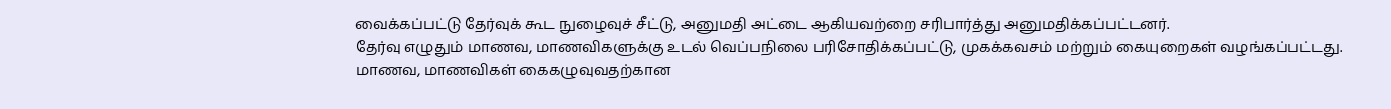வைக்கப்பட்டு தேர்வுக் கூட நுழைவுச் சீட்டு, அனுமதி அட்டை ஆகியவற்றை சரிபார்த்து அனுமதிக்கப்பட்டனர்.
தேர்வு எழுதும் மாணவ, மாணவிகளுக்கு உடல் வெப்பநிலை பரிசோதிக்கப்பட்டு, முகக்கவசம் மற்றும் கையுறைகள் வழங்கப்பட்டது. மாணவ, மாணவிகள் கைகழுவுவதற்கான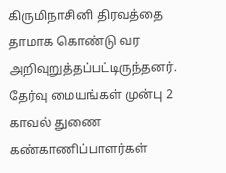கிருமிநாசினி திரவத்தை தாமாக கொண்டு வர அறிவுறுத்தப்பட்டிருந்தனர்.
தேர்வு மையங்கள் முன்பு 2 காவல் துணை கண்காணிப்பாளர்கள்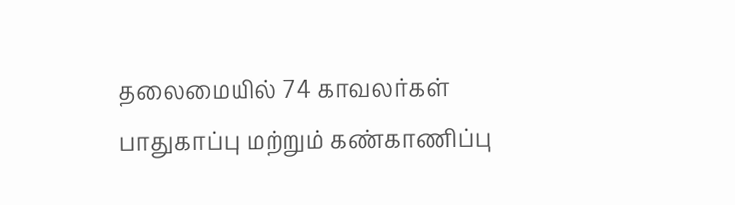தலைமையில் 74 காவலர்கள் பாதுகாப்பு மற்றும் கண்காணிப்பு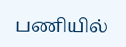பணியில்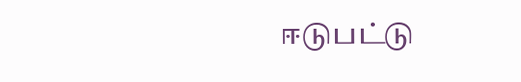ஈடுபட்டு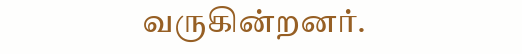வருகின்றனர்.